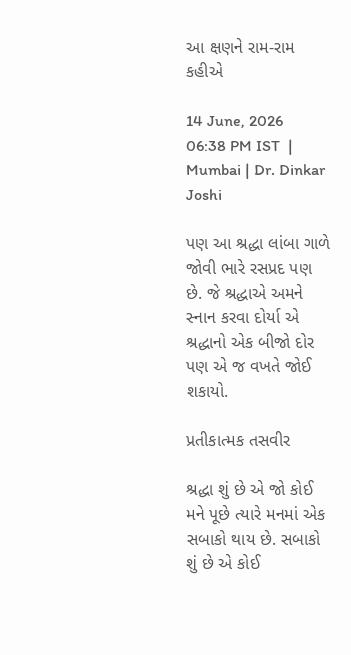આ ક્ષણને રામ-રામ કહીએ

14 June, 2026 06:38 PM IST  |  Mumbai | Dr. Dinkar Joshi

પણ આ શ્રદ્ધા લાંબા ગાળે જોવી ભારે રસપ્રદ પણ છે. જે શ્રદ્ધાએ અમને સ્નાન કરવા દોર્યા એ શ્રદ્ધાનો એક બીજો દોર પણ એ જ વખતે જોઈ શકાયો.

પ્રતીકાત્મક તસવીર

શ્રદ્ધા શું છે એ જો કોઈ મને પૂછે ત્યારે મનમાં એક સબાકો થાય છે. સબાકો શું છે એ કોઈ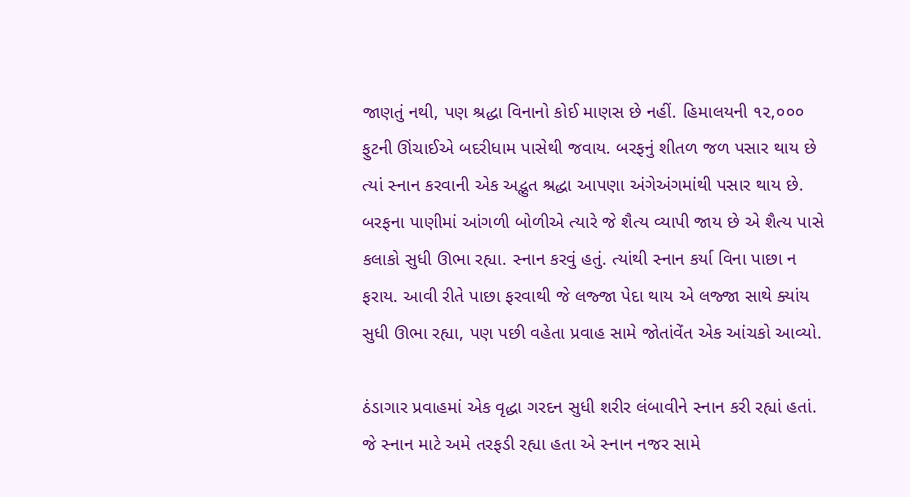જાણતું નથી, પણ શ્રદ્ધા વિનાનો કોઈ માણસ છે નહીં. હિમાલયની ૧૨,૦૦૦ ફુટની ઊંચાઈએ બદરીધામ પાસેથી જવાય. બરફનું શીતળ જળ પસાર થાય છે ત્યાં સ્નાન કરવાની એક અદ્ભુત શ્રદ્ધા આપણા અંગેઅંગમાંથી પસાર થાય છે. બરફના પાણીમાં આંગળી બોળીએ ત્યારે જે શૈત્ય વ્યાપી જાય છે એ શૈત્ય પાસે કલાકો સુધી ઊભા રહ્યા. સ્નાન કરવું હતું. ત્યાંથી સ્નાન કર્યા વિના પાછા ન ફરાય. આવી રીતે પાછા ફરવાથી જે લજ્જા પેદા થાય એ લજ્જા સાથે ક્યાંય સુધી ઊભા રહ્યા, પણ પછી વહેતા પ્રવાહ સામે જોતાંવેંત એક આંચકો આવ્યો.

ઠંડાગાર પ્રવાહમાં એક વૃદ્ધા ગરદન સુધી શરીર લંબાવીને સ્નાન કરી રહ્યાં હતાં. જે સ્નાન માટે અમે તરફડી રહ્યા હતા એ સ્નાન નજર સામે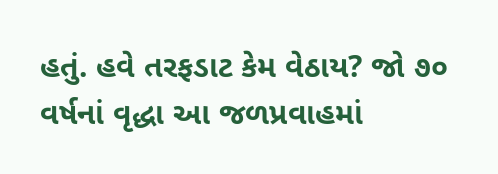હતું. હવે તરફડાટ કેમ વેઠાય? જો ૭૦ વર્ષનાં વૃદ્ધા આ જળપ્રવાહમાં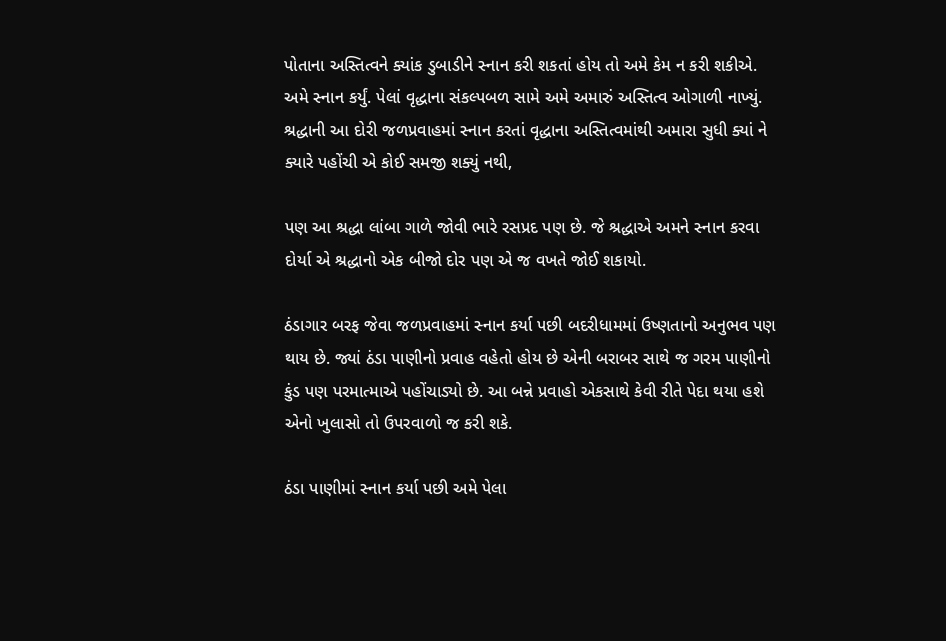પોતાના અસ્તિત્વને ક્યાંક ડુબાડીને સ્નાન કરી શકતાં હોય તો અમે કેમ ન કરી શકીએ. અમે સ્નાન કર્યું. પેલાં વૃદ્ધાના સંકલ્પબળ સામે અમે અમારું અસ્તિત્વ ઓગાળી નાખ્યું. શ્રદ્ધાની આ દોરી જળપ્રવાહમાં સ્નાન કરતાં વૃદ્ધાના અસ્તિત્વમાંથી અમારા સુધી ક્યાં ને ક્યારે પહોંચી એ કોઈ સમજી શક્યું નથી,

પણ આ શ્રદ્ધા લાંબા ગાળે જોવી ભારે રસપ્રદ પણ છે. જે શ્રદ્ધાએ અમને સ્નાન કરવા દોર્યા એ શ્રદ્ધાનો એક બીજો દોર પણ એ જ વખતે જોઈ શકાયો.

ઠંડાગાર બરફ જેવા જળપ્રવાહમાં સ્નાન કર્યા પછી બદરીધામમાં ઉષ્ણતાનો અનુભવ પણ થાય છે. જ્યાં ઠંડા પાણીનો પ્રવાહ વહેતો હોય છે એની બરાબર સાથે જ ગરમ પાણીનો કુંડ પણ પરમાત્માએ પહોંચાડ્યો છે. આ બન્ને પ્રવાહો એકસાથે કેવી રીતે પેદા થયા હશે એનો ખુલાસો તો ઉપરવાળો જ કરી શકે.

ઠંડા પાણીમાં સ્નાન કર્યા પછી અમે પેલા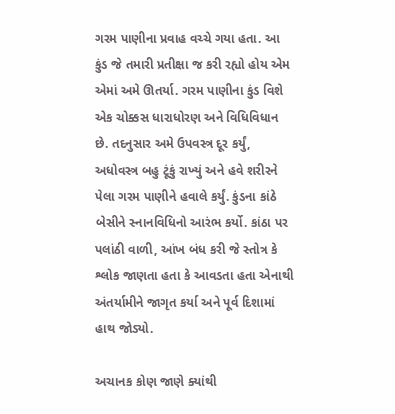ગરમ પાણીના પ્રવાહ વચ્ચે ગયા હતા. આ કુંડ જે તમારી પ્રતીક્ષા જ કરી રહ્યો હોય એમ એમાં અમે ઊતર્યા. ગરમ પાણીના કુંડ વિશે એક ચોક્કસ ધારાધોરણ અને વિધિવિધાન છે. તદનુસાર અમે ઉપવસ્ત્ર દૂર કર્યું, અધોવસ્ત્ર બહુ ટૂંકું રાખ્યું અને હવે શરીરને પેલા ગરમ પાણીને હવાલે કર્યું. કુંડના કાંઠે બેસીને સ્નાનવિધિનો આરંભ કર્યો. કાંઠા પર પલાંઠી વાળી, આંખ બંધ કરી જે સ્તોત્ર કે શ્લોક જાણતા હતા કે આવડતા હતા એનાથી અંતર્યામીને જાગૃત કર્યા અને પૂર્વ દિશામાં હાથ જોડ્યો.

અચાનક કોણ જાણે ક્યાંથી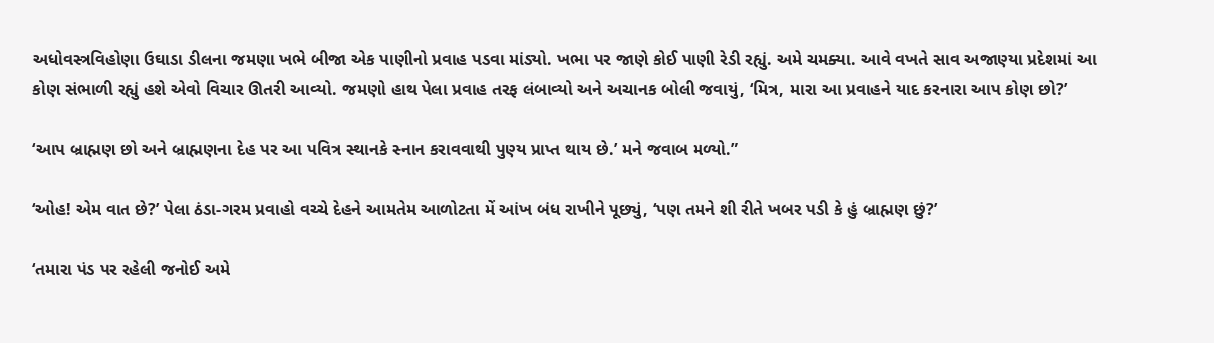અધોવસ્ત્રવિહોણા ઉઘાડા ડીલના જમણા ખભે બીજા એક પાણીનો પ્રવાહ પડવા માંડ્યો. ખભા પર જાણે કોઈ પાણી રેડી રહ્યું. અમે ચમક્યા. આવે વખતે સાવ અજાણ્યા પ્રદેશમાં આ કોણ સંભાળી રહ્યું હશે એવો વિચાર ઊતરી આવ્યો. જમણો હાથ પેલા પ્રવાહ તરફ લંબાવ્યો અને અચાનક બોલી જવાયું, ‘મિત્ર, મારા આ પ્રવાહને યાદ કરનારા આપ કોણ છો?’

‘આપ બ્રાહ્મણ છો અને બ્રાહ્મણના દેહ પર આ પવિત્ર સ્થાનકે સ્નાન કરાવવાથી પુણ્ય પ્રાપ્ત થાય છે.’ મને જવાબ મળ્યો.”

‘ઓહ! એમ વાત છે?’ પેલા ઠંડા-ગરમ પ્રવાહો વચ્ચે દેહને આમતેમ આળોટતા મેં આંખ બંધ રાખીને પૂછ્યું, ‘પણ તમને શી રીતે ખબર પડી કે હું બ્રાહ્મણ છું?’

‘તમારા પંડ પર રહેલી જનોઈ અમે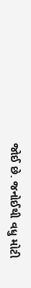જોઈ છે. જનોઈથી વધુ મોટી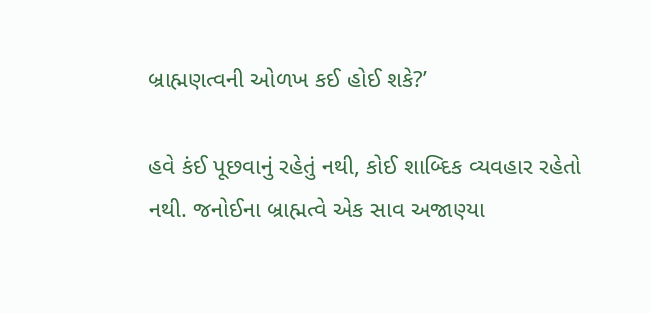બ્રાહ્મણત્વની ઓળખ કઈ હોઈ શકે?’

હવે કંઈ પૂછવાનું રહેતું નથી, કોઈ શાબ્દિક વ્યવહાર રહેતો નથી. જનોઈના બ્રાહ્મત્વે એક સાવ અજાણ્યા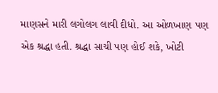માણસને મારી લગોલગ લાવી દીધો. આ ઓળખાણ પણ એક શ્રદ્ધા હતી. શ્રદ્ધા સાચી પણ હોઈ શકે, ખોટી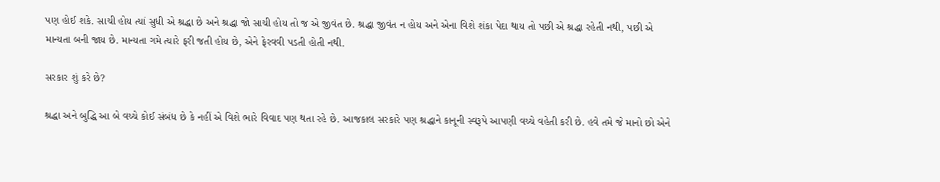પણ હોઈ શકે. સાચી હોય ત્યાં સુધી એ શ્રદ્ધા છે અને શ્રદ્ધા જો સાચી હોય તો જ એ જીવંત છે. શ્રદ્ધા જીવંત ન હોય અને એના વિશે શંકા પેદા થાય તો પછી એ શ્રદ્ધા રહેતી નથી, પછી એ માન્યતા બની જાય છે. માન્યતા ગમે ત્યારે ફરી જતી હોય છે, એને ફેરવવી પડતી હોતી નથી.

સરકાર શું કરે છે?

શ્રદ્ધા અને બુદ્ધિ આ બે વચ્ચે કોઈ સંબંધ છે કે નહીં એ વિશે ભારે વિવાદ પણ થતા રહે છે. આજકાલ સરકારે પણ શ્રદ્ધાને કાનૂની સ્વરૂપે આપણી વચ્ચે વહેતી કરી છે. હવે તમે જે માનો છો એને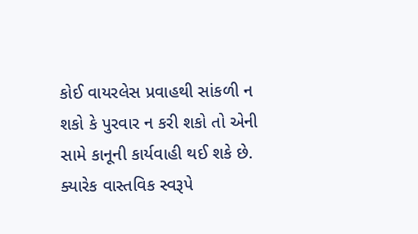કોઈ વાયરલેસ પ્રવાહથી સાંકળી ન શકો કે પુરવાર ન કરી શકો તો એની સામે કાનૂની કાર્યવાહી થઈ શકે છે. ક્યારેક વાસ્તવિક સ્વરૂપે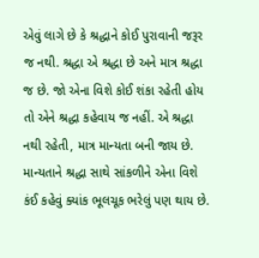એવું લાગે છે કે શ્રદ્ધાને કોઈ પુરાવાની જરૂર જ નથી. શ્રદ્ધા એ શ્રદ્ધા છે અને માત્ર શ્રદ્ધા જ છે. જો એના વિશે કોઈ શંકા રહેતી હોય તો એને શ્રદ્ધા કહેવાય જ નહીં. એ શ્રદ્ધા નથી રહેતી, માત્ર માન્યતા બની જાય છે. માન્યતાને શ્રદ્ધા સાથે સાંકળીને એના વિશે કંઈ કહેવું ક્યાંક ભૂલચૂક ભરેલું પણ થાય છે.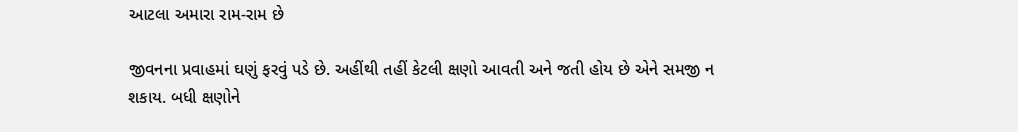આટલા અમારા રામ-રામ છે

જીવનના પ્રવાહમાં ઘણું ફરવું પડે છે. અહીંથી તહીં કેટલી ક્ષણો આવતી અને જતી હોય છે એને સમજી ન શકાય. બધી ક્ષણોને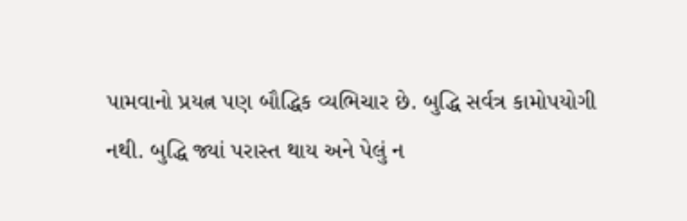પામવાનો પ્રયત્ન પણ બૌદ્ધિક વ્યભિચાર છે. બુદ્ધિ સર્વત્ર કામોપયોગી નથી. બુદ્ધિ જ્યાં પરાસ્ત થાય અને પેલું ન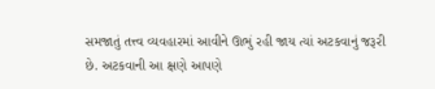સમજાતું તત્ત્વ વ્યવહારમાં આવીને ઊભું રહી જાય ત્યાં અટકવાનું જરૂરી છે. અટકવાની આ ક્ષણે આપણે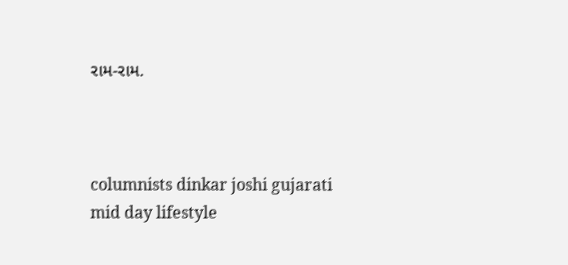રામ-રામ.



columnists dinkar joshi gujarati mid day lifestyle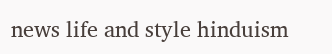news life and style hinduism